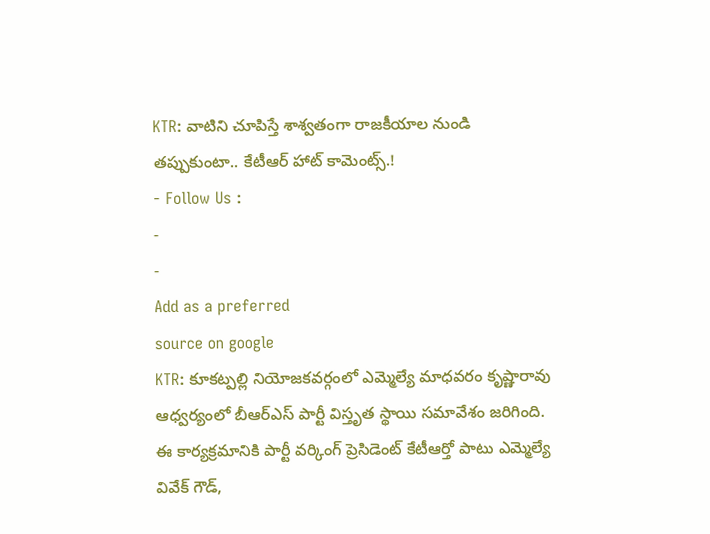KTR: వాటిని చూపిస్తే శాశ్వతంగా రాజకీయాల నుండి తప్పుకుంటా.. కేటీఆర్ హాట్ కామెంట్స్.!
- Follow Us :
-
-
Add as a preferred
source on google
KTR: కూకట్పల్లి నియోజకవర్గంలో ఎమ్మెల్యే మాధవరం కృష్ణారావు ఆధ్వర్యంలో బీఆర్ఎస్ పార్టీ విస్తృత స్థాయి సమావేశం జరిగింది. ఈ కార్యక్రమానికి పార్టీ వర్కింగ్ ప్రెసిడెంట్ కేటీఆర్తో పాటు ఎమ్మెల్యే వివేక్ గౌడ్,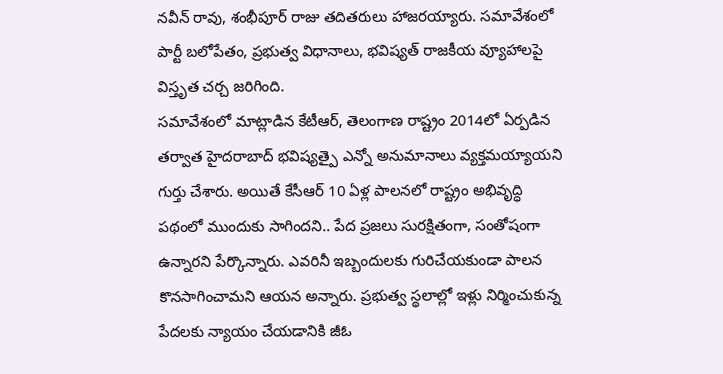నవీన్ రావు, శంభీపూర్ రాజు తదితరులు హాజరయ్యారు. సమావేశంలో పార్టీ బలోపేతం, ప్రభుత్వ విధానాలు, భవిష్యత్ రాజకీయ వ్యూహాలపై విస్తృత చర్చ జరిగింది.
సమావేశంలో మాట్లాడిన కేటీఆర్, తెలంగాణ రాష్ట్రం 2014లో ఏర్పడిన తర్వాత హైదరాబాద్ భవిష్యత్పై ఎన్నో అనుమానాలు వ్యక్తమయ్యాయని గుర్తు చేశారు. అయితే కేసీఆర్ 10 ఏళ్ల పాలనలో రాష్ట్రం అభివృద్ధి పథంలో ముందుకు సాగిందని.. పేద ప్రజలు సురక్షితంగా, సంతోషంగా ఉన్నారని పేర్కొన్నారు. ఎవరినీ ఇబ్బందులకు గురిచేయకుండా పాలన కొనసాగించామని ఆయన అన్నారు. ప్రభుత్వ స్థలాల్లో ఇళ్లు నిర్మించుకున్న పేదలకు న్యాయం చేయడానికి జీఓ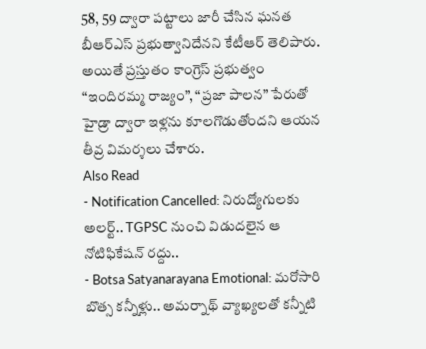58, 59 ద్వారా పట్టాలు జారీ చేసిన ఘనత బీఆర్ఎస్ ప్రభుత్వానిదేనని కేటీఆర్ తెలిపారు. అయితే ప్రస్తుతం కాంగ్రెస్ ప్రభుత్వం “ఇందిరమ్మ రాజ్యం”, “ప్రజా పాలన” పేరుతో హైడ్రా ద్వారా ఇళ్లను కూలగొడుతోందని ఆయన తీవ్ర విమర్శలు చేశారు.
Also Read
- Notification Cancelled: నిరుద్యోగులకు అలర్ట్.. TGPSC నుంచి విడుదలైన ఆ నోటిఫికేషన్ రద్దు..
- Botsa Satyanarayana Emotional: మరోసారి బొత్స కన్నీళ్లు.. అమర్నాథ్ వ్యాఖ్యలతో కన్నీటి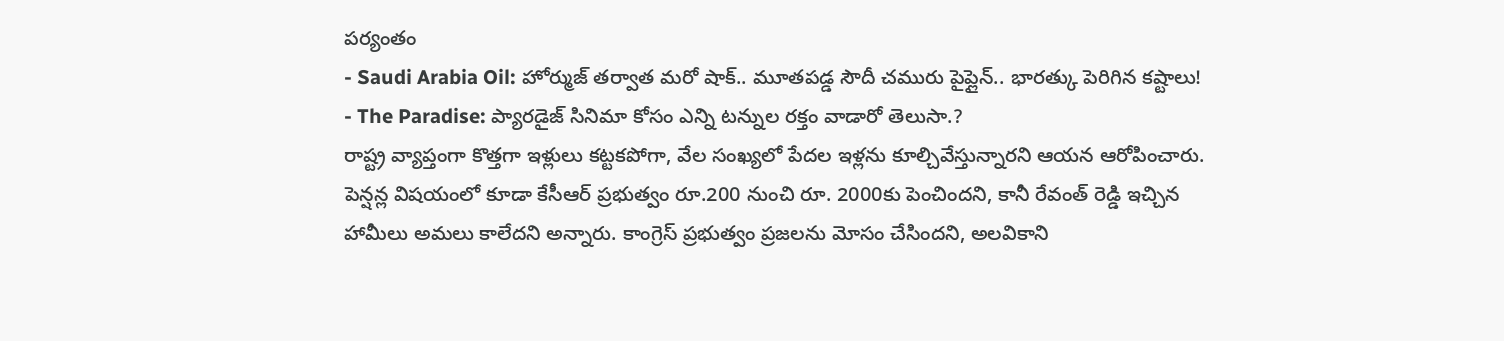పర్యంతం
- Saudi Arabia Oil: హోర్ముజ్ తర్వాత మరో షాక్.. మూతపడ్డ సౌదీ చమురు పైప్లైన్.. భారత్కు పెరిగిన కష్టాలు!
- The Paradise: ప్యారడైజ్ సినిమా కోసం ఎన్ని టన్నుల రక్తం వాడారో తెలుసా.?
రాష్ట్ర వ్యాప్తంగా కొత్తగా ఇళ్లులు కట్టకపోగా, వేల సంఖ్యలో పేదల ఇళ్లను కూల్చివేస్తున్నారని ఆయన ఆరోపించారు. పెన్షన్ల విషయంలో కూడా కేసీఆర్ ప్రభుత్వం రూ.200 నుంచి రూ. 2000కు పెంచిందని, కానీ రేవంత్ రెడ్డి ఇచ్చిన హామీలు అమలు కాలేదని అన్నారు. కాంగ్రెస్ ప్రభుత్వం ప్రజలను మోసం చేసిందని, అలవికాని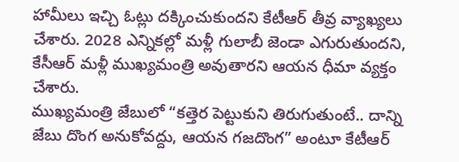హామీలు ఇచ్చి ఓట్లు దక్కించుకుందని కేటీఆర్ తీవ్ర వ్యాఖ్యలు చేశారు. 2028 ఎన్నికల్లో మళ్లీ గులాబీ జెండా ఎగురుతుందని, కేసీఆర్ మళ్లీ ముఖ్యమంత్రి అవుతారని ఆయన ధీమా వ్యక్తం చేశారు.
ముఖ్యమంత్రి జేబులో “కత్తెర పెట్టుకుని తిరుగుతుంటే.. దాన్ని జేబు దొంగ అనుకోవద్దు, ఆయన గజదొంగ” అంటూ కేటీఆర్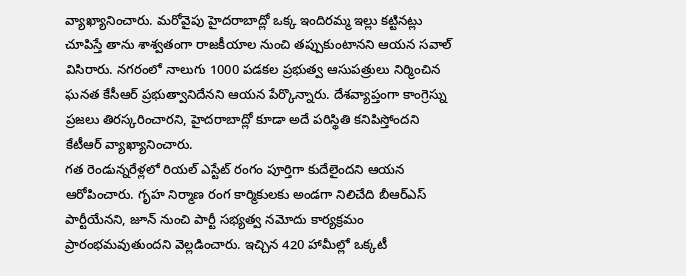వ్యాఖ్యానించారు. మరోవైపు హైదరాబాద్లో ఒక్క ఇందిరమ్మ ఇల్లు కట్టినట్లు చూపిస్తే తాను శాశ్వతంగా రాజకీయాల నుంచి తప్పుకుంటానని ఆయన సవాల్ విసిరారు. నగరంలో నాలుగు 1000 పడకల ప్రభుత్వ ఆసుపత్రులు నిర్మించిన ఘనత కేసీఆర్ ప్రభుత్వానిదేనని ఆయన పేర్కొన్నారు. దేశవ్యాప్తంగా కాంగ్రెస్ను ప్రజలు తిరస్కరించారని, హైదరాబాద్లో కూడా అదే పరిస్థితి కనిపిస్తోందని కేటీఆర్ వ్యాఖ్యానించారు.
గత రెండున్నరేళ్లలో రియల్ ఎస్టేట్ రంగం పూర్తిగా కుదేలైందని ఆయన ఆరోపించారు. గృహ నిర్మాణ రంగ కార్మికులకు అండగా నిలిచేది బీఆర్ఎస్ పార్టీయేనని, జూన్ నుంచి పార్టీ సభ్యత్వ నమోదు కార్యక్రమం ప్రారంభమవుతుందని వెల్లడించారు. ఇచ్చిన 420 హామీల్లో ఒక్కటీ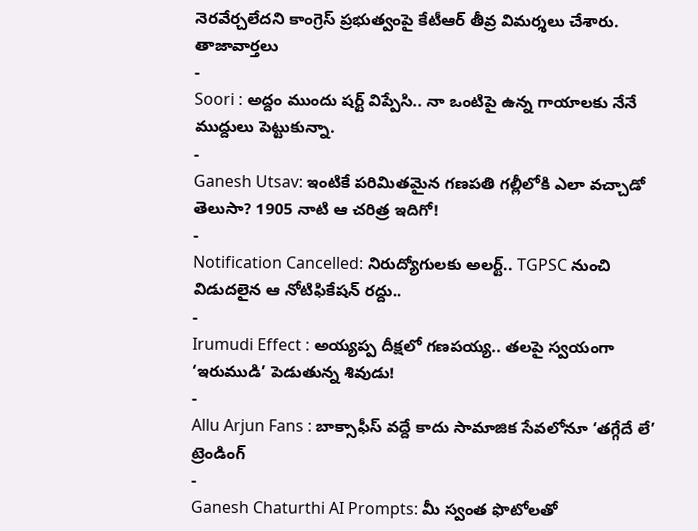నెరవేర్చలేదని కాంగ్రెస్ ప్రభుత్వంపై కేటీఆర్ తీవ్ర విమర్శలు చేశారు.
తాజావార్తలు
-
Soori : అద్దం ముందు షర్ట్ విప్పేసి.. నా ఒంటిపై ఉన్న గాయాలకు నేనే ముద్దులు పెట్టుకున్నా.
-
Ganesh Utsav: ఇంటికే పరిమితమైన గణపతి గల్లీలోకి ఎలా వచ్చాడో తెలుసా? 1905 నాటి ఆ చరిత్ర ఇదిగో!
-
Notification Cancelled: నిరుద్యోగులకు అలర్ట్.. TGPSC నుంచి విడుదలైన ఆ నోటిఫికేషన్ రద్దు..
-
Irumudi Effect : అయ్యప్ప దీక్షలో గణపయ్య.. తలపై స్వయంగా ‘ఇరుముడి’ పెడుతున్న శివుడు!
-
Allu Arjun Fans : బాక్సాఫీస్ వద్దే కాదు సామాజిక సేవలోనూ ‘తగ్గేదే లే’
ట్రెండింగ్
-
Ganesh Chaturthi AI Prompts: మీ స్వంత ఫొటోలతో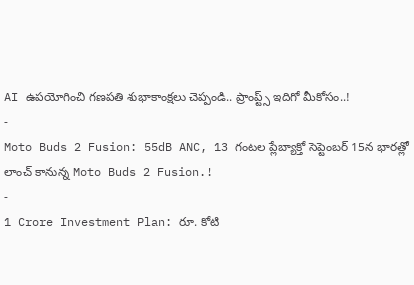AI ఉపయోగించి గణపతి శుభాకాంక్షలు చెప్పండి.. ప్రాంప్ట్స్ ఇదిగో మీకోసం..!
-
Moto Buds 2 Fusion: 55dB ANC, 13 గంటల ప్లేబ్యాక్తో సెప్టెంబర్ 15న భారత్లో లాంచ్ కానున్న Moto Buds 2 Fusion.!
-
1 Crore Investment Plan: రూ. కోటి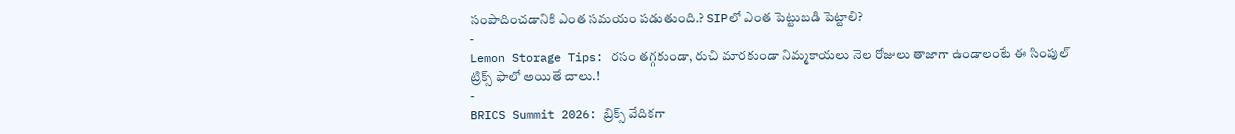సంపాదించడానికి ఎంత సమయం పడుతుంది.? SIPలో ఎంత పెట్టుబడి పెట్టాలి?
-
Lemon Storage Tips: రసం తగ్గకుండా, రుచి మారకుండా నిమ్మకాయలు నెల రోజులు తాజాగా ఉండాలంటే ఈ సింపుల్ ట్రిక్స్ ఫాలో అయితే చాలు.!
-
BRICS Summit 2026: బ్రిక్స్ వేదికగా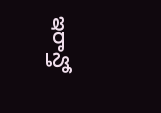ఇరాన్తో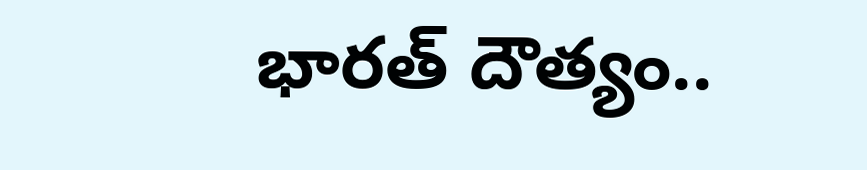భారత్ దౌత్యం..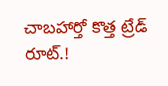చాబహార్తో కొత్త ట్రేడ్ రూట్.!